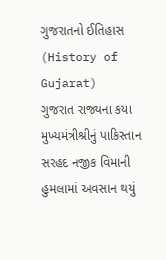ગુજરાતનો ઈતિહાસ (History of Gujarat)
ગુજરાત રાજ્યના કયા મુખ્યમંત્રીશ્રીનું પાકિસ્તાન સરહદ નજીક વિમાની હુમલામાં અવસાન થયું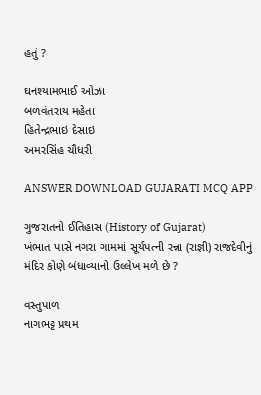હતું ?

ઘનશ્યામભાઈ ઓઝા
બળવંતરાય મહેતા
હિતેન્દ્રભાઇ દેસાઇ
અમરસિંહ ચૌધરી

ANSWER DOWNLOAD GUJARATI MCQ APP

ગુજરાતનો ઈતિહાસ (History of Gujarat)
ખંભાત પાસે નગરા ગામમાં સૂર્યપત્ની રન્ના (રાજ્ઞી) રાજદેવીનું મંદિર કોણે બંધાવ્યાનો ઉલ્લેખ મળે છે ?

વસ્તુપાળ
નાગભટ્ટ પ્રથમ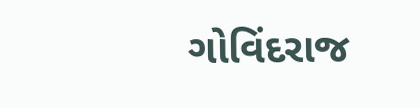ગોવિંદરાજ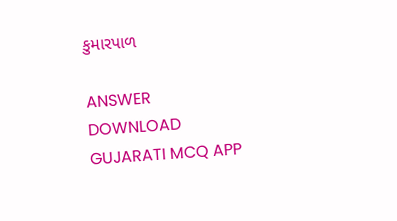કુમારપાળ

ANSWER DOWNLOAD GUJARATI MCQ APP